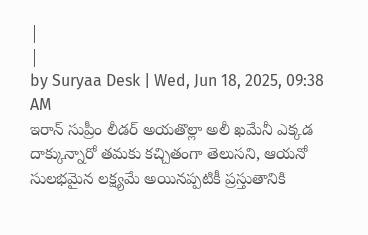|
|
by Suryaa Desk | Wed, Jun 18, 2025, 09:38 AM
ఇరాన్ సుప్రీం లీడర్ అయతొల్లా అలీ ఖమేనీ ఎక్కడ దాక్కున్నారో తమకు కచ్చితంగా తెలుసని, ఆయనో సులభమైన లక్ష్యమే అయినప్పటికీ ప్రస్తుతానికి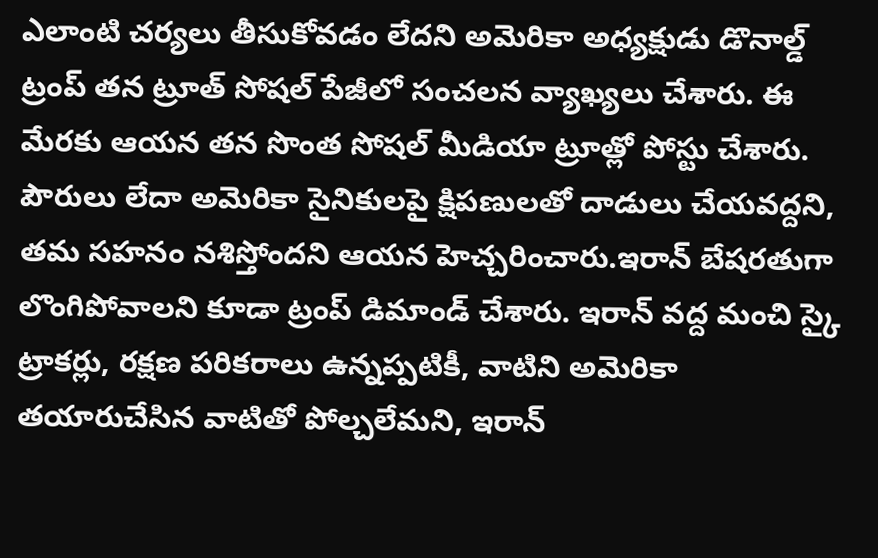ఎలాంటి చర్యలు తీసుకోవడం లేదని అమెరికా అధ్యక్షుడు డొనాల్డ్ ట్రంప్ తన ట్రూత్ సోషల్ పేజీలో సంచలన వ్యాఖ్యలు చేశారు. ఈ మేరకు ఆయన తన సొంత సోషల్ మీడియా ట్రూత్లో పోస్టు చేశారు. పౌరులు లేదా అమెరికా సైనికులపై క్షిపణులతో దాడులు చేయవద్దని, తమ సహనం నశిస్తోందని ఆయన హెచ్చరించారు.ఇరాన్ బేషరతుగా లొంగిపోవాలని కూడా ట్రంప్ డిమాండ్ చేశారు. ఇరాన్ వద్ద మంచి స్కై ట్రాకర్లు, రక్షణ పరికరాలు ఉన్నప్పటికీ, వాటిని అమెరికా తయారుచేసిన వాటితో పోల్చలేమని, ఇరాన్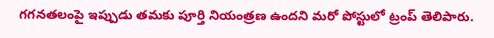గగనతలంపై ఇప్పుడు తమకు పూర్తి నియంత్రణ ఉందని మరో పోస్టులో ట్రంప్ తెలిపారు.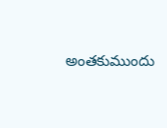అంతకుముందు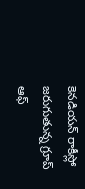కెనడియన్ రాకీస్లో జరుగుతున్న గ్రూప్ ఆఫ్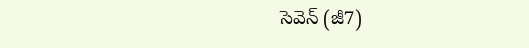సెవెన్ (జీ7)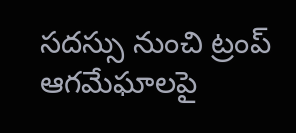సదస్సు నుంచి ట్రంప్ ఆగమేఘాలపై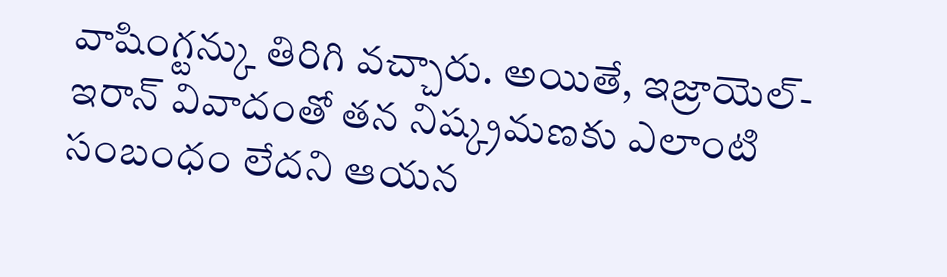వాషింగ్టన్కు తిరిగి వచ్చారు. అయితే, ఇజ్రాయెల్-ఇరాన్ వివాదంతో తన నిష్క్రమణకు ఎలాంటి సంబంధం లేదని ఆయన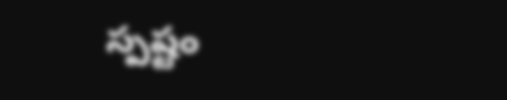స్పష్టం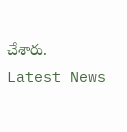చేశారు.
Latest News